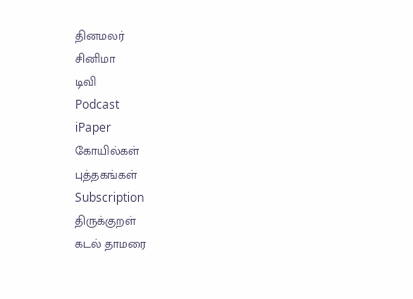தினமலர்
சினிமா
டிவி
Podcast
iPaper
கோயில்கள்
புத்தகங்கள்
Subscription
திருக்குறள்
கடல் தாமரை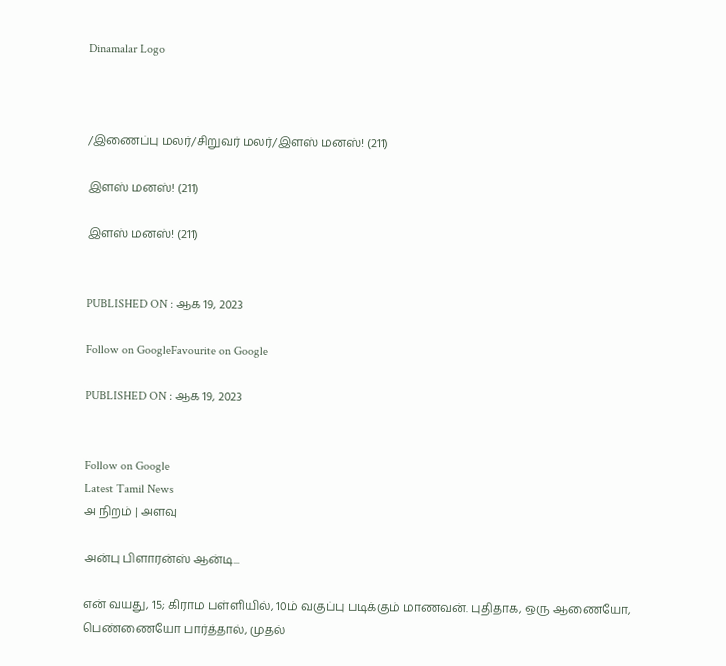Dinamalar Logo



/இணைப்பு மலர்/சிறுவர் மலர்/இளஸ் மனஸ்! (211)

இளஸ் மனஸ்! (211)

இளஸ் மனஸ்! (211)


PUBLISHED ON : ஆக 19, 2023

Follow on GoogleFavourite on Google

PUBLISHED ON : ஆக 19, 2023


Follow on Google
Latest Tamil News
அ நிறம் | அளவு

அன்பு பிளாரன்ஸ் ஆன்டி...

என் வயது, 15; கிராம பள்ளியில், 10ம் வகுப்பு படிக்கும் மாணவன். புதிதாக, ஒரு ஆணையோ, பெண்ணையோ பார்த்தால், முதல்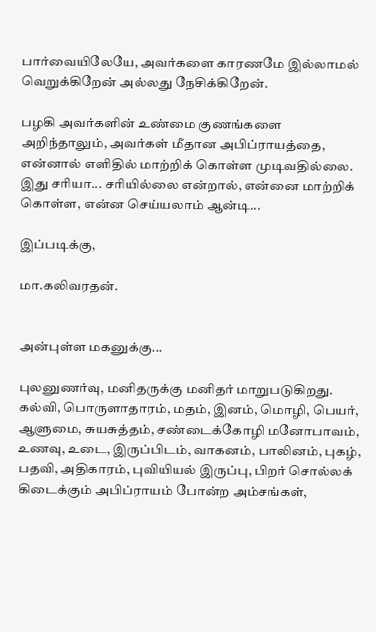பார்வையிலேயே, அவர்களை காரணமே இல்லாமல் வெறுக்கிறேன் அல்லது நேசிக்கிறேன்.

பழகி அவர்களின் உண்மை குணங்களை அறிந்தாலும், அவர்கள் மீதான அபிப்ராயத்தை, என்னால் எளிதில் மாற்றிக் கொள்ள முடிவதில்லை. இது சரியா... சரியில்லை என்றால், என்னை மாற்றிக் கொள்ள, என்ன செய்யலாம் ஆன்டி...

இப்படிக்கு,

மா.கலிவரதன்.


அன்புள்ள மகனுக்கு...

புலனுணர்வு, மனிதருக்கு மனிதர் மாறுபடுகிறது. கல்வி, பொருளாதாரம், மதம், இனம், மொழி, பெயர், ஆளுமை, சுயசுத்தம், சண்டைக்கோழி மனோபாவம், உணவு, உடை, இருப்பிடம், வாகனம், பாலினம், புகழ், பதவி, அதிகாரம், புவியியல் இருப்பு, பிறர் சொல்லக் கிடைக்கும் அபிப்ராயம் போன்ற அம்சங்கள்,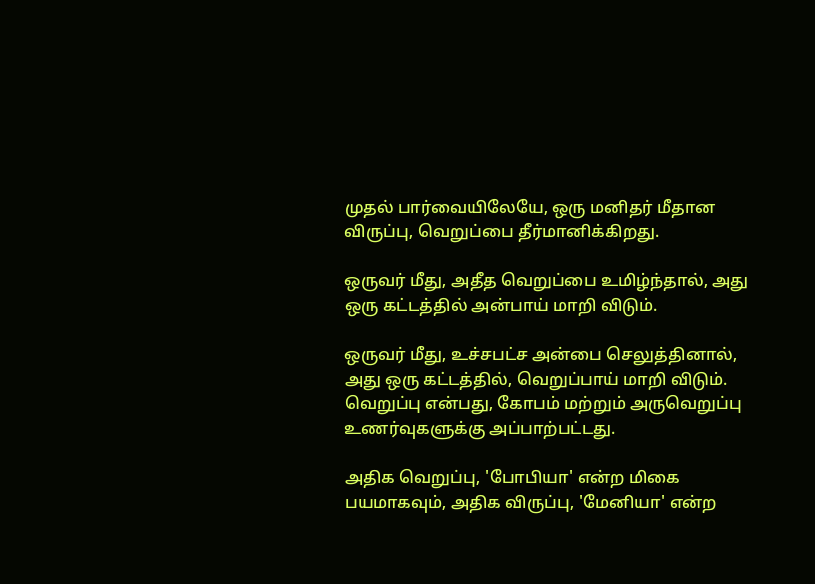முதல் பார்வையிலேயே, ஒரு மனிதர் மீதான விருப்பு, வெறுப்பை தீர்மானிக்கிறது.

ஒருவர் மீது, அதீத வெறுப்பை உமிழ்ந்தால், அது ஒரு கட்டத்தில் அன்பாய் மாறி விடும்.

ஒருவர் மீது, உச்சபட்ச அன்பை செலுத்தினால், அது ஒரு கட்டத்தில், வெறுப்பாய் மாறி விடும். வெறுப்பு என்பது, கோபம் மற்றும் அருவெறுப்பு உணர்வுகளுக்கு அப்பாற்பட்டது.

அதிக வெறுப்பு, 'போபியா' என்ற மிகை பயமாகவும், அதிக விருப்பு, 'மேனியா' என்ற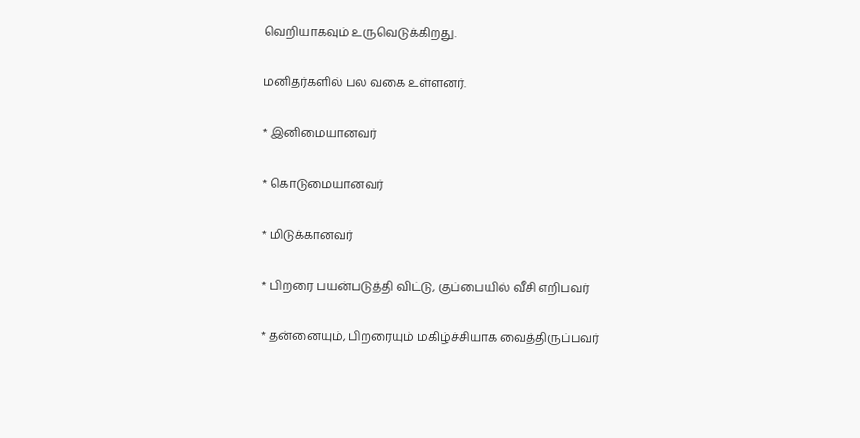வெறியாகவும் உருவெடுக்கிறது.

மனிதர்களில் பல வகை உள்ளனர்.

* இனிமையானவர்

* கொடுமையானவர்

* மிடுக்கானவர்

* பிறரை பயன்படுத்தி விட்டு, குப்பையில் வீசி எறிபவர்

* தன்னையும், பிறரையும் மகிழ்ச்சியாக வைத்திருப்பவர்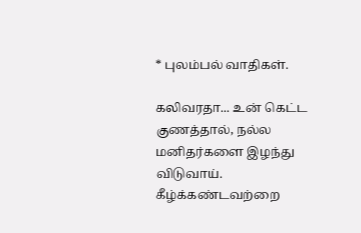* புலம்பல் வாதிகள்.

கலிவரதா... உன் கெட்ட குணத்தால், நல்ல மனிதர்களை இழந்து விடுவாய். கீழ்க்கண்டவற்றை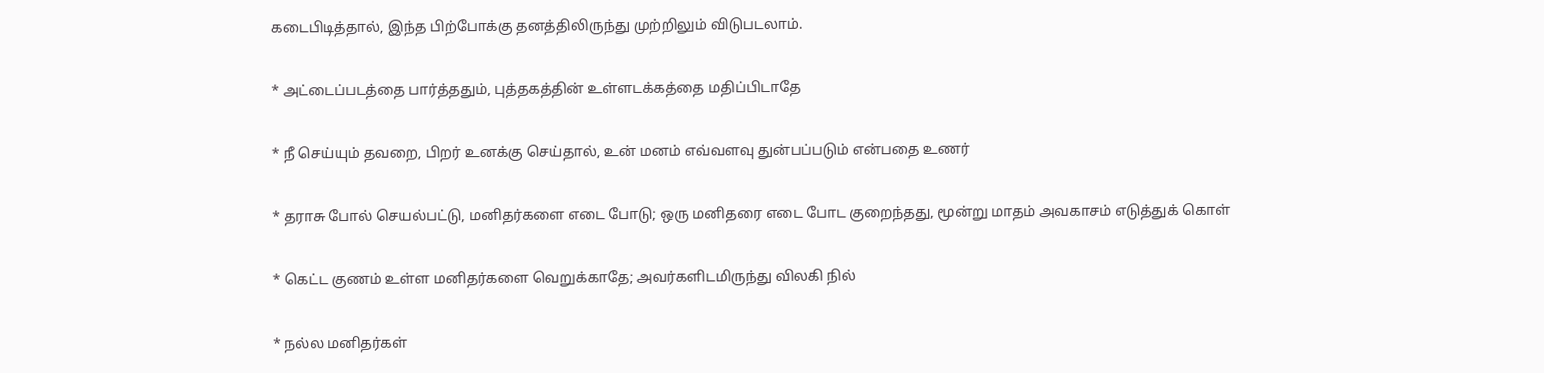கடைபிடித்தால், இந்த பிற்போக்கு தனத்திலிருந்து முற்றிலும் விடுபடலாம்.

* அட்டைப்படத்தை பார்த்ததும், புத்தகத்தின் உள்ளடக்கத்தை மதிப்பிடாதே

* நீ செய்யும் தவறை, பிறர் உனக்கு செய்தால், உன் மனம் எவ்வளவு துன்பப்படும் என்பதை உணர்

* தராசு போல் செயல்பட்டு, மனிதர்களை எடை போடு; ஒரு மனிதரை எடை போட குறைந்தது, மூன்று மாதம் அவகாசம் எடுத்துக் கொள்

* கெட்ட குணம் உள்ள மனிதர்களை வெறுக்காதே; அவர்களிடமிருந்து விலகி நில்

* நல்ல மனிதர்கள்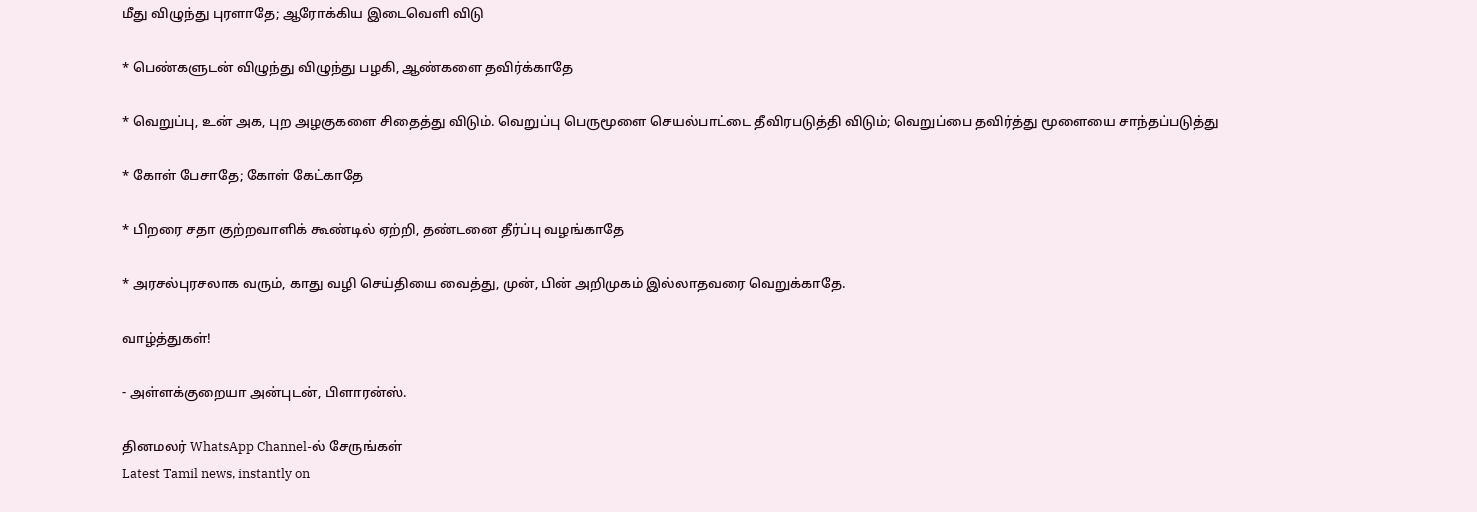மீது விழுந்து புரளாதே; ஆரோக்கிய இடைவெளி விடு

* பெண்களுடன் விழுந்து விழுந்து பழகி, ஆண்களை தவிர்க்காதே

* வெறுப்பு, உன் அக, புற அழகுகளை சிதைத்து விடும். வெறுப்பு பெருமூளை செயல்பாட்டை தீவிரபடுத்தி விடும்; வெறுப்பை தவிர்த்து மூளையை சாந்தப்படுத்து

* கோள் பேசாதே; கோள் கேட்காதே

* பிறரை சதா குற்றவாளிக் கூண்டில் ஏற்றி, தண்டனை தீர்ப்பு வழங்காதே

* அரசல்புரசலாக வரும், காது வழி செய்தியை வைத்து, முன், பின் அறிமுகம் இல்லாதவரை வெறுக்காதே.

வாழ்த்துகள்!

- அள்ளக்குறையா அன்புடன், பிளாரன்ஸ்.

தினமலர் WhatsApp Channel-ல் சேருங்கள்
Latest Tamil news, instantly on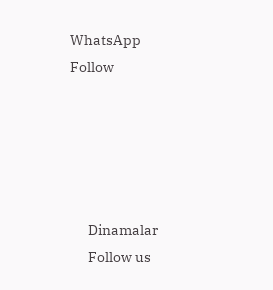WhatsApp
Follow





      Dinamalar
      Follow us